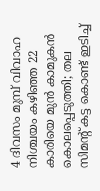4 ദിവസം മുമ്പ് വിവാഹ നിശ്ചയം കഴിഞ്ഞ 22 കാരിയെ മുന്‍ കാമുകന്‍ കൊലപ്പെടുത്തി; തല സിമന്റ് കട്ട കൊണ്ട് ഇടിച്ച്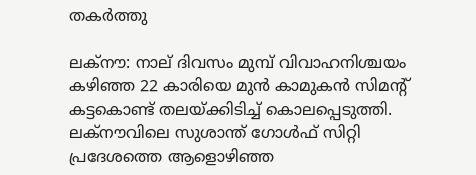തകര്‍ത്തു

ലക്‌നൗ: നാല് ദിവസം മുമ്പ് വിവാഹനിശ്ചയം കഴിഞ്ഞ 22 കാരിയെ മുന്‍ കാമുകന്‍ സിമന്റ് കട്ടകൊണ്ട് തലയ്ക്കിടിച്ച് കൊലപ്പെടുത്തി. ലക്നൗവിലെ സുശാന്ത് ഗോള്‍ഫ് സിറ്റി പ്രദേശത്തെ ആളൊഴിഞ്ഞ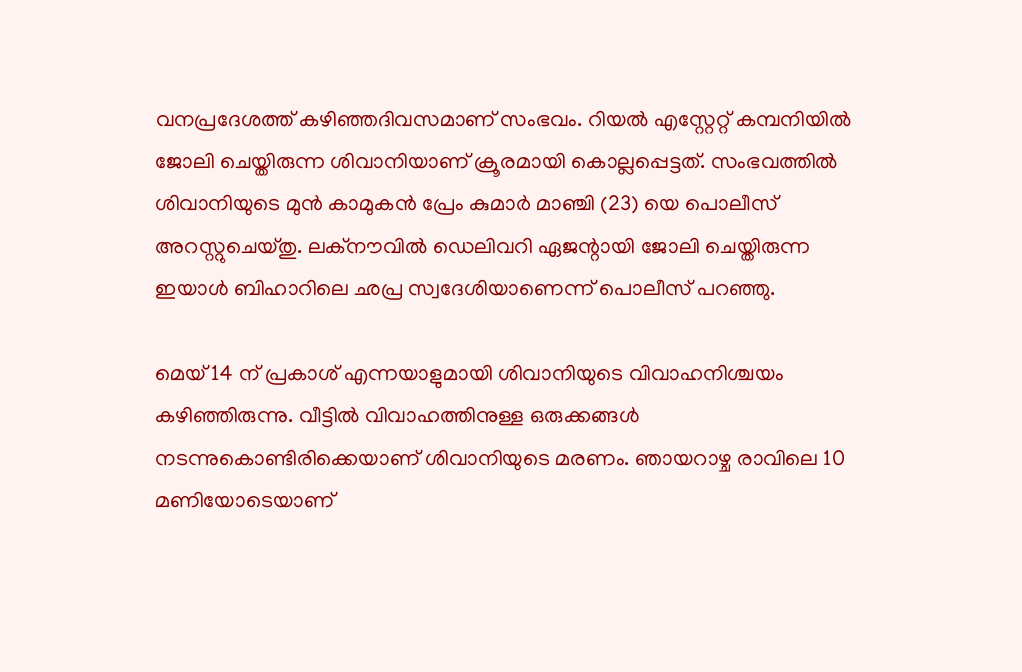വനപ്രദേശത്ത് കഴിഞ്ഞദിവസമാണ് സംഭവം. റിയല്‍ എസ്റ്റേറ്റ് കമ്പനിയില്‍ ജോലി ചെയ്തിരുന്ന ശിവാനിയാണ് ക്രൂരമായി കൊല്ലപ്പെട്ടത്. സംഭവത്തില്‍ ശിവാനിയുടെ മുന്‍ കാമുകന്‍ പ്രേം കുമാര്‍ മാഞ്ചി (23) യെ പൊലീസ് അറസ്റ്റുചെയ്തു. ലക്നൗവില്‍ ഡെലിവറി ഏജന്റായി ജോലി ചെയ്തിരുന്ന ഇയാള്‍ ബിഹാറിലെ ഛപ്ര സ്വദേശിയാണെന്ന് പൊലീസ് പറഞ്ഞു.

മെയ് 14 ന് പ്രകാശ് എന്നയാളുമായി ശിവാനിയുടെ വിവാഹനിശ്ചയം കഴിഞ്ഞിരുന്നു. വീട്ടില്‍ വിവാഹത്തിനുള്ള ഒരുക്കങ്ങള്‍ നടന്നുകൊണ്ടിരിക്കെയാണ് ശിവാനിയുടെ മരണം. ഞായറാഴ്ച രാവിലെ 10 മണിയോടെയാണ്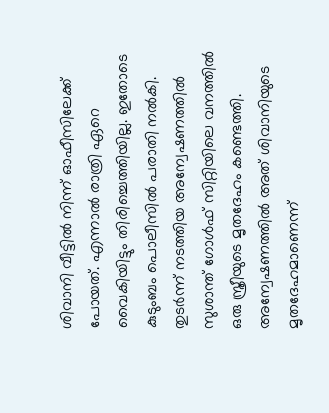ശിവാനി വീട്ടില്‍ നിന്ന് ഓഫീസിലേക്ക് പോയത്. എന്നാല്‍ രാത്രി ഏറെ വൈകിയിട്ടും തിരിച്ചെത്തിയില്ല. ഇതോടെ കുടുംബം പൊലീസില്‍ പരാതി നല്‍കി. തുടര്‍ന്ന് നടത്തിയ അന്വേഷണത്തില്‍ സുശാന്ത് ഗോള്‍ഫ് സിറ്റിയിലെ വനത്തില്‍ ഒരു സ്ത്രീയുടെ മൃതദേഹം കണ്ടെത്തി. അന്വേഷണത്തില്‍ അത് ശിവാനിയുടെ മൃതദേഹമാണെന്ന്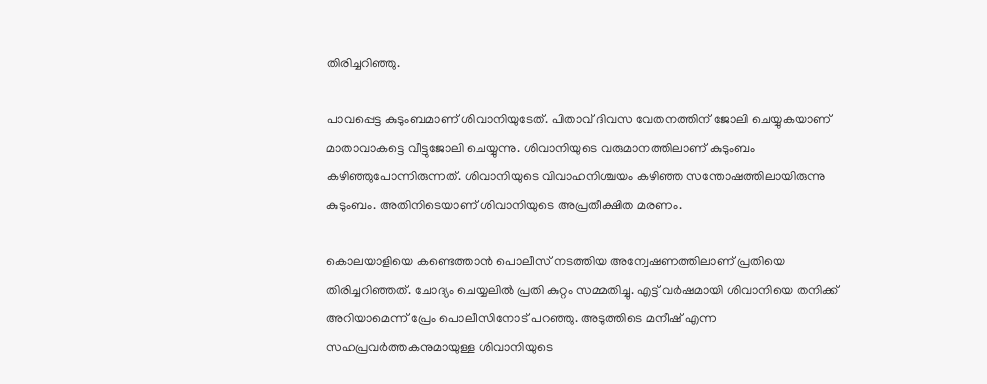തിരിച്ചറിഞ്ഞു.

പാവപ്പെട്ട കുടുംബമാണ് ശിവാനിയുടേത്. പിതാവ് ദിവസ വേതനത്തിന് ജോലി ചെയ്യുകയാണ് മാതാവാകട്ടെ വീട്ടുജോലി ചെയ്യുന്നു. ശിവാനിയുടെ വരുമാനത്തിലാണ് കുടുംബം കഴിഞ്ഞുപോന്നിരുന്നത്. ശിവാനിയുടെ വിവാഹനിശ്ചയം കഴിഞ്ഞ സന്തോഷത്തിലായിരുന്നു കുടുംബം. അതിനിടെയാണ് ശിവാനിയുടെ അപ്രതീക്ഷിത മരണം.

കൊലയാളിയെ കണ്ടെത്താന്‍ പൊലീസ് നടത്തിയ അന്വേഷണത്തിലാണ് പ്രതിയെ തിരിച്ചറിഞ്ഞത്. ചോദ്യം ചെയ്യലില്‍ പ്രതി കുറ്റം സമ്മതിച്ചു. എട്ട് വര്‍ഷമായി ശിവാനിയെ തനിക്ക് അറിയാമെന്ന് പ്രേം പൊലീസിനോട് പറഞ്ഞു. അടുത്തിടെ മനീഷ് എന്ന സഹപ്രവര്‍ത്തകനുമായുള്ള ശിവാനിയുടെ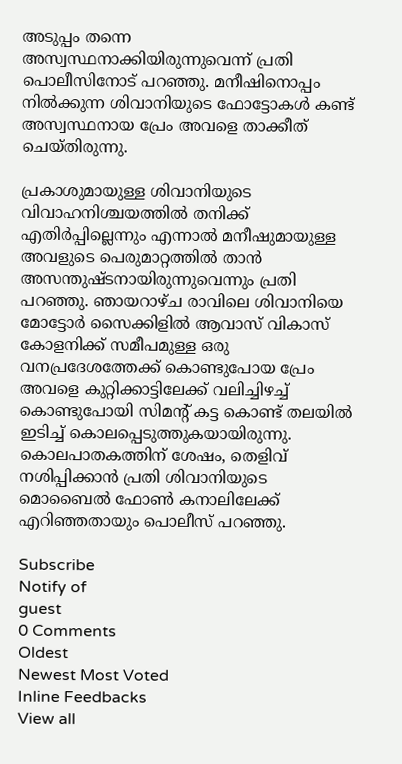അടുപ്പം തന്നെ അസ്വസ്ഥനാക്കിയിരുന്നുവെന്ന് പ്രതി പൊലീസിനോട് പറഞ്ഞു. മനീഷിനൊപ്പം നില്‍ക്കുന്ന ശിവാനിയുടെ ഫോട്ടോകള്‍ കണ്ട് അസ്വസ്ഥനായ പ്രേം അവളെ താക്കീത് ചെയ്തിരുന്നു.

പ്രകാശുമായുള്ള ശിവാനിയുടെ വിവാഹനിശ്ചയത്തില്‍ തനിക്ക് എതിര്‍പ്പില്ലെന്നും എന്നാല്‍ മനീഷുമായുള്ള അവളുടെ പെരുമാറ്റത്തില്‍ താന്‍ അസന്തുഷ്ടനായിരുന്നുവെന്നും പ്രതി പറഞ്ഞു. ഞായറാഴ്ച രാവിലെ ശിവാനിയെ മോട്ടോര്‍ സൈക്കിളില്‍ ആവാസ് വികാസ് കോളനിക്ക് സമീപമുള്ള ഒരു വനപ്രദേശത്തേക്ക് കൊണ്ടുപോയ പ്രേം അവളെ കുറ്റിക്കാട്ടിലേക്ക് വലിച്ചിഴച്ച് കൊണ്ടുപോയി സിമന്റ് കട്ട കൊണ്ട് തലയില്‍ ഇടിച്ച് കൊലപ്പെടുത്തുകയായിരുന്നു. കൊലപാതകത്തിന് ശേഷം, തെളിവ് നശിപ്പിക്കാന്‍ പ്രതി ശിവാനിയുടെ മൊബൈല്‍ ഫോണ്‍ കനാലിലേക്ക് എറിഞ്ഞതായും പൊലീസ് പറഞ്ഞു.

Subscribe
Notify of
guest
0 Comments
Oldest
Newest Most Voted
Inline Feedbacks
View all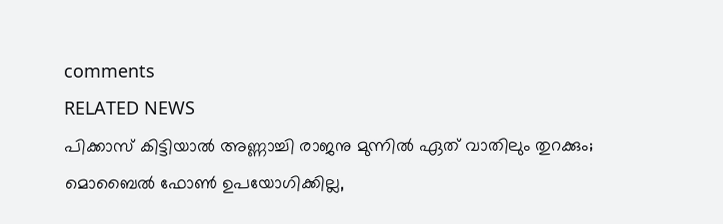comments
RELATED NEWS
പിക്കാസ് കിട്ടിയാല്‍ അണ്ണാച്ചി രാജനു മുന്നില്‍ ഏത് വാതിലും തുറക്കും; മൊബൈല്‍ ഫോണ്‍ ഉപയോഗിക്കില്ല,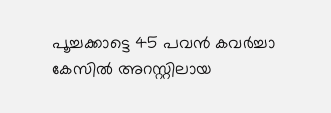പൂച്ചക്കാട്ടെ 45 പവന്‍ കവര്‍ച്ചാ കേസില്‍ അറസ്റ്റിലായ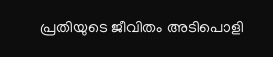പ്രതിയുടെ ജീവിതം അടിപൊളി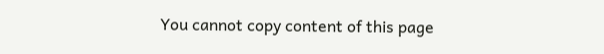You cannot copy content of this page